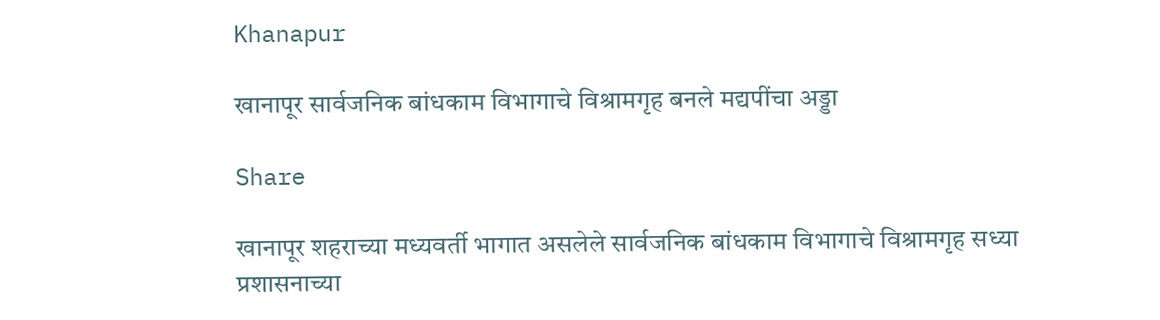Khanapur

खानापूर सार्वजनिक बांधकाम विभागाचे विश्रामगृह बनले मद्यपींचा अड्डा

Share

खानापूर शहराच्या मध्यवर्ती भागात असलेले सार्वजनिक बांधकाम विभागाचे विश्रामगृह सध्या प्रशासनाच्या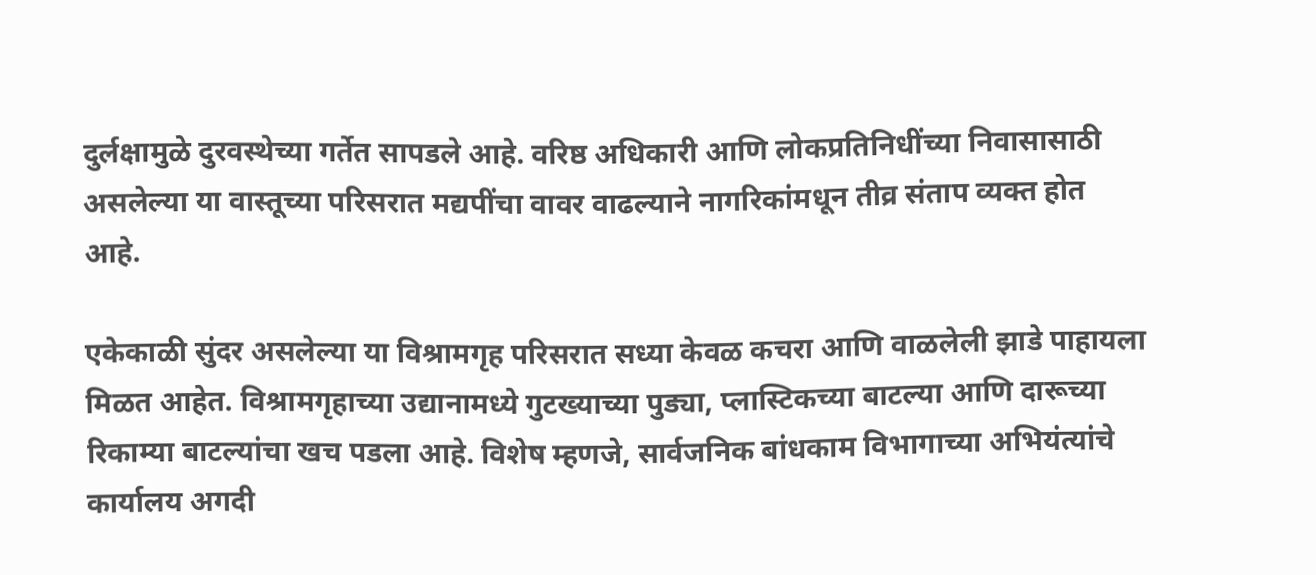दुर्लक्षामुळे दुरवस्थेच्या गर्तेत सापडले आहे. वरिष्ठ अधिकारी आणि लोकप्रतिनिधींच्या निवासासाठी असलेल्या या वास्तूच्या परिसरात मद्यपींचा वावर वाढल्याने नागरिकांमधून तीव्र संताप व्यक्त होत आहे.

एकेकाळी सुंदर असलेल्या या विश्रामगृह परिसरात सध्या केवळ कचरा आणि वाळलेली झाडे पाहायला मिळत आहेत. विश्रामगृहाच्या उद्यानामध्ये गुटख्याच्या पुड्या, प्लास्टिकच्या बाटल्या आणि दारूच्या रिकाम्या बाटल्यांचा खच पडला आहे. विशेष म्हणजे, सार्वजनिक बांधकाम विभागाच्या अभियंत्यांचे कार्यालय अगदी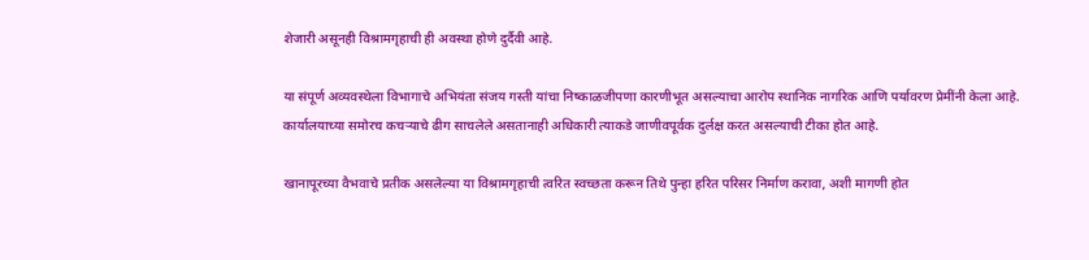शेजारी असूनही विश्रामगृहाची ही अवस्था होणे दुर्दैवी आहे.

या संपूर्ण अव्यवस्थेला विभागाचे अभियंता संजय गस्ती यांचा निष्काळजीपणा कारणीभूत असल्याचा आरोप स्थानिक नागरिक आणि पर्यावरण प्रेमींनी केला आहे. कार्यालयाच्या समोरच कचऱ्याचे ढीग साचलेले असतानाही अधिकारी त्याकडे जाणीवपूर्वक दुर्लक्ष करत असल्याची टीका होत आहे.

खानापूरच्या वैभवाचे प्रतीक असलेल्या या विश्रामगृहाची त्वरित स्वच्छता करून तिथे पुन्हा हरित परिसर निर्माण करावा, अशी मागणी होत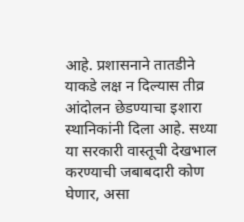आहे. प्रशासनाने तातडीने याकडे लक्ष न दिल्यास तीव्र आंदोलन छेडण्याचा इशारा स्थानिकांनी दिला आहे. सध्या या सरकारी वास्तूची देखभाल करण्याची जबाबदारी कोण घेणार, असा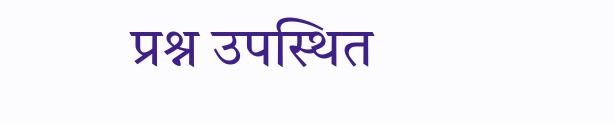प्रश्न उपस्थित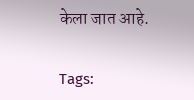केला जात आहे.

Tags: